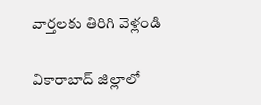వార్తలకు తిరిగి వెళ్లండి

వికారాబాద్ జిల్లాలో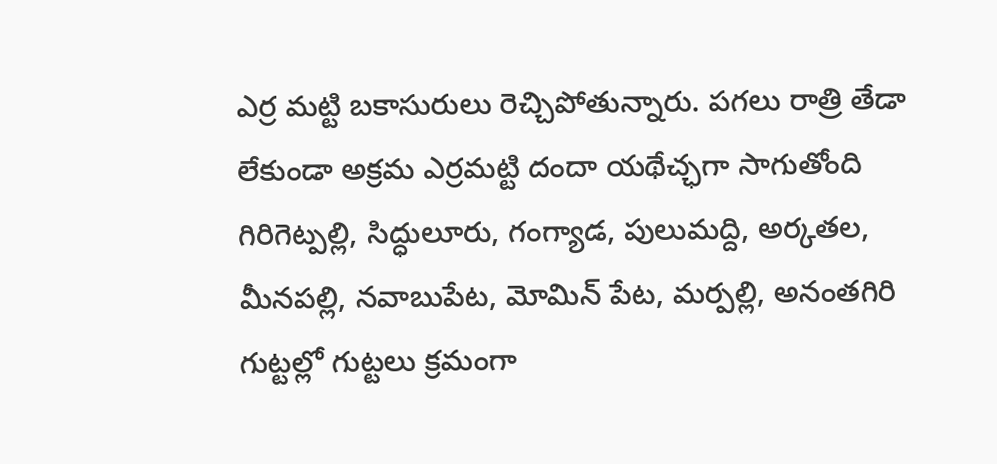ఎర్ర మట్టి బకాసురులు రెచ్చిపోతున్నారు. పగలు రాత్రి తేడా లేకుండా అక్రమ ఎర్రమట్టి దందా యథేచ్ఛగా సాగుతోంది
గిరిగెట్పల్లి, సిద్ధులూరు, గంగ్యాడ, పులుమద్ది, అర్కతల, మీనపల్లి, నవాబుపేట, మోమిన్ పేట, మర్పల్లి, అనంతగిరి గుట్టల్లో గుట్టలు క్రమంగా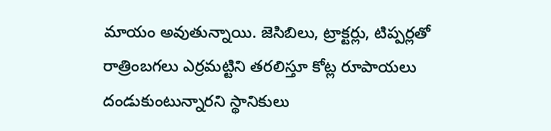మాయం అవుతున్నాయి. జెసిబిలు, ట్రాక్టర్లు, టిప్పర్లతో రాత్రింబగలు ఎర్రమట్టిని తరలిస్తూ కోట్ల రూపాయలు దండుకుంటున్నారని స్థానికులు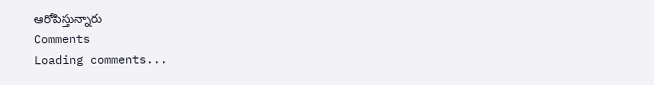ఆరోపిస్తున్నారు
Comments
Loading comments...